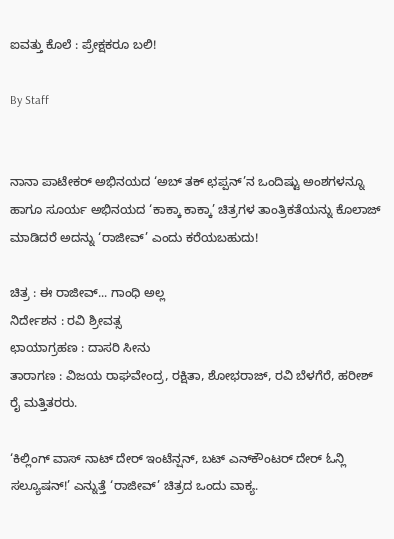ಐವತ್ತು ಕೊಲೆ : ಪ್ರೇಕ್ಷಕರೂ ಬಲಿ!

By Staff


ನಾನಾ ಪಾಟೇಕರ್‌ ಅಭಿನಯದ ‘ಅಬ್‌ ತಕ್‌ ಛಪ್ಪನ್‌’ನ ಒಂದಿಷ್ಟು ಅಂಶಗಳನ್ನೂ ಹಾಗೂ ಸೂರ್ಯ ಅಭಿನಯದ ‘ಕಾಕ್ಕಾ ಕಾಕ್ಕಾ’ ಚಿತ್ರಗಳ ತಾಂತ್ರಿಕತೆಯನ್ನು ಕೊಲಾಜ್‌ ಮಾಡಿದರೆ ಅದನ್ನು ‘ರಾಜೀವ್‌’ ಎಂದು ಕರೆಯಬಹುದು!

ಚಿತ್ರ : ಈ ರಾಜೀವ್‌... ಗಾಂಧಿ ಅಲ್ಲ
ನಿರ್ದೇಶನ : ರವಿ ಶ್ರೀವತ್ಸ
ಛಾಯಾಗ್ರಹಣ : ದಾಸರಿ ಸೀನು
ತಾರಾಗಣ : ವಿಜಯ ರಾಘವೇಂದ್ರ, ರಕ್ಷಿತಾ, ಶೋಭರಾಜ್‌, ರವಿ ಬೆಳಗೆರೆ, ಹರೀಶ್‌ ರೈ ಮತ್ತಿತರರು.

‘ಕಿಲ್ಲಿಂಗ್‌ ವಾಸ್‌ ನಾಟ್‌ ದೇರ್‌ ಇಂಟೆನ್ಷನ್‌, ಬಟ್‌ ಎನ್‌ಕೌಂಟರ್‌ ದೇರ್‌ ಓನ್ಲಿ ಸಲ್ಯೂಷನ್‌!’ ಎನ್ನುತ್ತೆ ‘ರಾಜೀವ್‌’ ಚಿತ್ರದ ಒಂದು ವಾಕ್ಯ.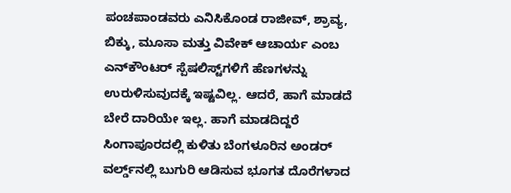ಪಂಚಪಾಂಡವರು ಎನಿಸಿಕೊಂಡ ರಾಜೀವ್‌, ಶ್ರಾವ್ಯ, ಬಿಕ್ಕು, ಮೂಸಾ ಮತ್ತು ವಿವೇಕ್‌ ಆಚಾರ್ಯ ಎಂಬ ಎನ್‌ಕೌಂಟರ್‌ ಸ್ಪೆಷಲಿಸ್ಟ್‌ಗಳಿಗೆ ಹೆಣಗಳನ್ನು ಉರುಳಿಸುವುದಕ್ಕೆ ಇಷ್ಟವಿಲ್ಲ. ಆದರೆ, ಹಾಗೆ ಮಾಡದೆ ಬೇರೆ ದಾರಿಯೇ ಇಲ್ಲ. ಹಾಗೆ ಮಾಡದಿದ್ದರೆ ಸಿಂಗಾಪೂರದಲ್ಲಿ ಕುಳಿತು ಬೆಂಗಳೂರಿನ ಅಂಡರ್‌ ವರ್ಲ್ಡ್‌ನಲ್ಲಿ ಬುಗುರಿ ಆಡಿಸುವ ಭೂಗತ ದೊರೆಗಳಾದ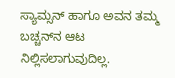ಸ್ಯಾಮ್ಸನ್‌ ಹಾಗೂ ಅವನ ತಮ್ಮ ಬಚ್ಚನ್‌ನ ಆಟ ನಿಲ್ಲಿಸಲಾಗುವುದಿಲ್ಲ.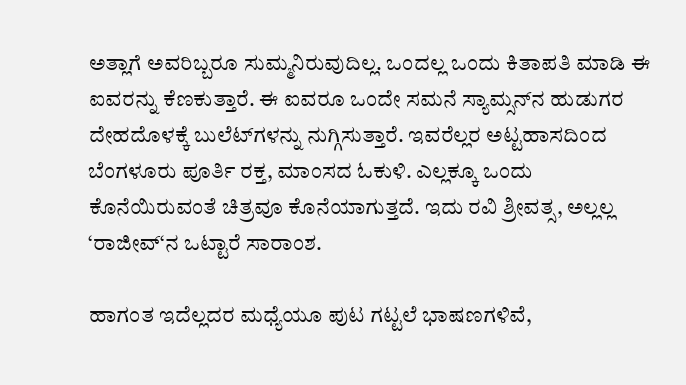ಅತ್ಲಾಗೆ ಅವರಿಬ್ಬರೂ ಸುಮ್ಮನಿರುವುದಿಲ್ಲ. ಒಂದಲ್ಲ ಒಂದು ಕಿತಾಪತಿ ಮಾಡಿ ಈ ಐವರನ್ನು ಕೆಣಕುತ್ತಾರೆ. ಈ ಐವರೂ ಒಂದೇ ಸಮನೆ ಸ್ಯಾಮ್ಸನ್‌ನ ಹುಡುಗರ ದೇಹದೊಳಕ್ಕೆ ಬುಲೆಟ್‌ಗಳನ್ನು ನುಗ್ಗಿಸುತ್ತಾರೆ. ಇವರೆಲ್ಲರ ಅಟ್ಟಹಾಸದಿಂದ ಬೆಂಗಳೂರು ಪೂರ್ತಿ ರಕ್ತ, ಮಾಂಸದ ಓಕುಳಿ. ಎಲ್ಲಕ್ಕೂ ಒಂದು ಕೊನೆಯಿರುವಂತೆ ಚಿತ್ರವೂ ಕೊನೆಯಾಗುತ್ತದೆ. ಇದು ರವಿ ಶ್ರೀವತ್ಸ, ಅಲ್ಲಲ್ಲ ‘ರಾಜೀವ್‌‘ನ ಒಟ್ಟಾರೆ ಸಾರಾಂಶ.

ಹಾಗಂತ ಇದೆಲ್ಲದರ ಮಧ್ಯೆಯೂ ಪುಟ ಗಟ್ಟಲೆ ಭಾಷಣಗಳಿವೆ,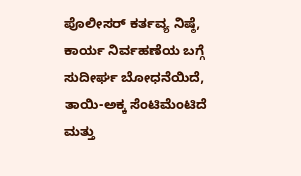ಪೊಲೀಸರ್‌ ಕರ್ತವ್ಯ ನಿಷ್ಠೆ, ಕಾರ್ಯ ನಿರ್ವಹಣೆಯ ಬಗ್ಗೆ ಸುದೀರ್ಘ ಬೋಧನೆಯಿದೆ, ತಾಯಿ-ಅಕ್ಕ ಸೆಂಟಿಮೆಂಟಿದೆ ಮತ್ತು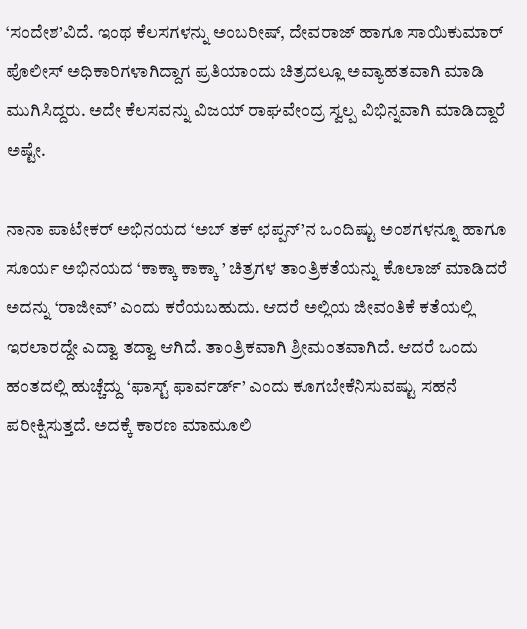‘ಸಂದೇಶ’ವಿದೆ. ಇಂಥ ಕೆಲಸಗಳನ್ನು ಅಂಬರೀಷ್‌, ದೇವರಾಜ್‌ ಹಾಗೂ ಸಾಯಿಕುಮಾರ್‌ ಪೊಲೀಸ್‌ ಅಧಿಕಾರಿಗಳಾಗಿದ್ದಾಗ ಪ್ರತಿಯಾಂದು ಚಿತ್ರದಲ್ಲೂ ಅವ್ಯಾಹತವಾಗಿ ಮಾಡಿ ಮುಗಿಸಿದ್ದರು. ಅದೇ ಕೆಲಸವನ್ನು ವಿಜಯ್‌ ರಾಘವೇಂದ್ರ ಸ್ವಲ್ಪ ವಿಭಿನ್ನವಾಗಿ ಮಾಡಿದ್ದಾರೆ ಅಷ್ಟೇ.

ನಾನಾ ಪಾಟೇಕರ್‌ ಅಭಿನಯದ ‘ಅಬ್‌ ತಕ್‌ ಛಪ್ಪನ್‌’ನ ಒಂದಿಷ್ಟು ಅಂಶಗಳನ್ನೂ ಹಾಗೂ ಸೂರ್ಯ ಅಭಿನಯದ ‘ಕಾಕ್ಕಾ ಕಾಕ್ಕಾ ’ ಚಿತ್ರಗಳ ತಾಂತ್ರಿಕತೆಯನ್ನು ಕೊಲಾಜ್‌ ಮಾಡಿದರೆ ಅದನ್ನು ‘ರಾಜೀವ್‌’ ಎಂದು ಕರೆಯಬಹುದು. ಆದರೆ ಅಲ್ಲಿಯ ಜೀವಂತಿಕೆ ಕತೆಯಲ್ಲಿ ಇರಲಾರದ್ದೇ ಎದ್ವಾ ತದ್ವಾ ಆಗಿದೆ. ತಾಂತ್ರಿಕವಾಗಿ ಶ್ರೀಮಂತವಾಗಿದೆ. ಆದರೆ ಒಂದು ಹಂತದಲ್ಲಿ ಹುಚ್ಚೆದ್ದು ‘ಫಾಸ್ಟ್‌ ಫಾರ್ವರ್ಡ್‌’ ಎಂದು ಕೂಗಬೇಕೆನಿಸುವಷ್ಟು ಸಹನೆ ಪರೀಕ್ಷಿಸುತ್ತದೆ. ಅದಕ್ಕೆ ಕಾರಣ ಮಾಮೂಲಿ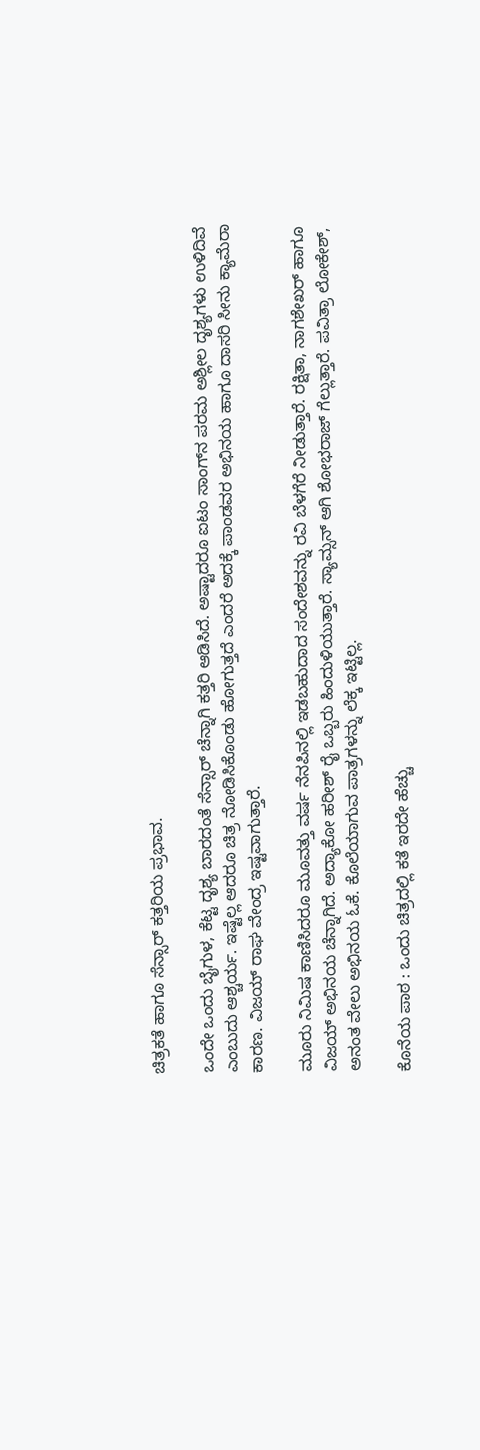ಚಿತ್ರಕತೆ ಹಾಗೂ ಸೆನ್ಸಾರ್‌ ಕತ್ತರಿಯ ಪ್ರಭಾವ.

ಒಂದೇ ಒಂದು ಬೈಗುಳ, ಕೆಟ್ಟ ದೃಶ್ಯ ಬಾರದಂತೆ ಸೆನ್ಸಾರ್‌ ಚೆನ್ನಾಗಿ ಕತ್ತರಿ ಆಡಿಸಿದೆ. ಅಷ್ಟಾದರೂ ಐಟಂ ಸಾಂಗ್‌ನ ಪರಮ ಅಶ್ಲೀಲ ದೃಶ್ಯಗಳು ಉಳಿದಿವೆ ಎಂಬುದು ಆಶ್ಚರ್ಯ. ಇಷ್ಟೆಲ್ಲ ಆದರೂ ಚಿತ್ರ ನೋಡಿಸಿಕೊಂಡು ಹೋಗುತ್ತದೆ ಎಂದರೆ ಅದಕ್ಕೆ ಪಾಂಡವರ ಅಭಿನಯ ಹಾಗೂ ದಾಸರಿ ಸೀನು ಕ್ಯಾಮೆರಾ ಕಾರಣ. ವಿಜಯ್‌ ರಾಘ ವೇಂದ್ರ ಇಷ್ಟವಾಗುತ್ತಾರೆ.

ಮೂರು ನಿಮಿಷ ಕಾಣಿಸಿದರೂ ಮೂವತ್ತು ವರ್ಷ ನೆನಪಿನಲ್ಲಿ ಇಡಬಹುದಾದ ಸಂದೇಶವನ್ನು ರವಿ ಬೆಳಗೆರೆ ನೀಡುತ್ತಾರೆ. ರಕ್ಷಿತಾ, ನಾಗಶೇಖರ್‌ ಹಾಗೂ ವಿಜಯ್‌ ಅಭಿನಯ ಚೆನ್ನಾಗಿದೆ. ಅದ್ಯಾಕೋ ಹರೀಶ್‌ ರೈ ಒಬ್ಬರು ಹಿಂದುಳಿಯುತ್ತಾರೆ. ಸ್ಯಾಮ್ಸನ್‌ ಆಗಿ ಶೋಭರಾಜ್‌ ಗೆಲ್ಲುತ್ತಾರೆ. ಪವಿತ್ರಾ ಲೋಕೇಶ್‌, ಅನಂತ ವೇಲು ಅಭಿನಯ ಓಕೆ. ಕೊಲೆಯಾಗುವ ಪಾತ್ರಗಳನ್ನು ಲೆಕ್ಕ ಇಟ್ಟಿಲ್ಲ.

ಕೊನೆಯ ಪಾಠ : ಒಂದು ಚಿತ್ರದಲ್ಲಿ ಕತೆ ಇರದೇ ಹೆಚ್ಚು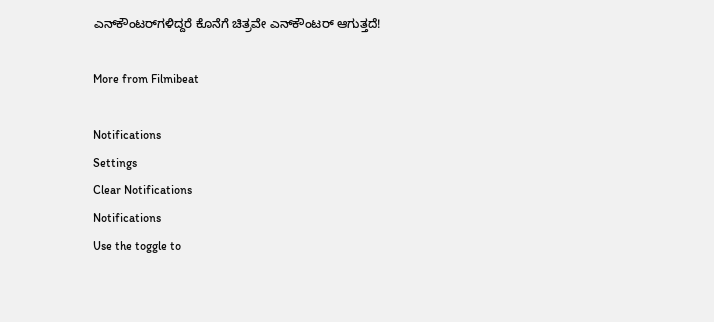ಎನ್‌ಕೌಂಟರ್‌ಗಳಿದ್ದರೆ ಕೊನೆಗೆ ಚಿತ್ರವೇ ಎನ್‌ಕೌಂಟರ್‌ ಆಗುತ್ತದೆ!

More from Filmibeat

Notifications
Settings
Clear Notifications
Notifications
Use the toggle to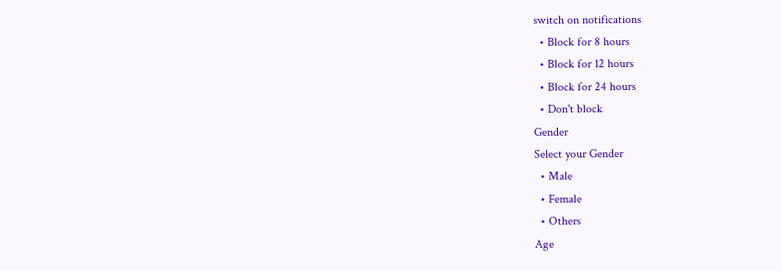switch on notifications
  • Block for 8 hours
  • Block for 12 hours
  • Block for 24 hours
  • Don't block
Gender
Select your Gender
  • Male
  • Female
  • Others
Age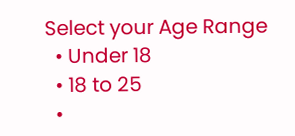Select your Age Range
  • Under 18
  • 18 to 25
  •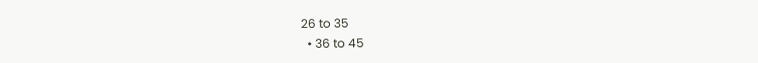26 to 35
  • 36 to 45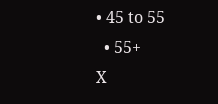• 45 to 55
  • 55+
X